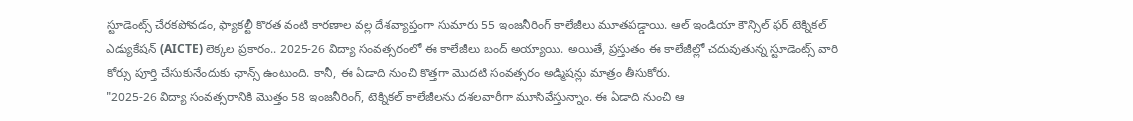స్టూడెంట్స్ చేరకపోవడం, ఫ్యాకల్టీ కొరత వంటి కారణాల వల్ల దేశవ్యాప్తంగా సుమారు 55 ఇంజనీరింగ్ కాలేజీలు మూతపడ్డాయి. ఆల్ ఇండియా కౌన్సిల్ ఫర్ టెక్నికల్ ఎడ్యుకేషన్ (AICTE) లెక్కల ప్రకారం.. 2025-26 విద్యా సంవత్సరంలో ఈ కాలేజీలు బంద్ అయ్యాయి. అయితే, ప్రస్తుతం ఈ కాలేజీల్లో చదువుతున్న స్టూడెంట్స్ వారి కోర్సు పూర్తి చేసుకునేందుకు ఛాన్స్ ఉంటుంది. కానీ, ఈ ఏడాది నుంచి కొత్తగా మొదటి సంవత్సరం అడ్మిషన్లు మాత్రం తీసుకోరు.
"2025-26 విద్యా సంవత్సరానికి మొత్తం 58 ఇంజనీరింగ్, టెక్నికల్ కాలేజీలను దశలవారీగా మూసివేస్తున్నాం. ఈ ఏడాది నుంచి ఆ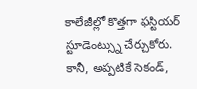కాలేజీల్లో కొత్తగా ఫస్టియర్ స్టూడెంట్స్ను చేర్చుకోరు. కానీ, అప్పటికే సెకండ్,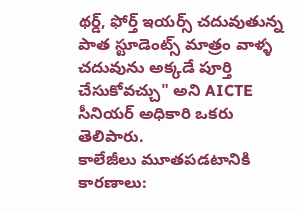థర్డ్, ఫోర్త్ ఇయర్స్ చదువుతున్న పాత స్టూడెంట్స్ మాత్రం వాళ్ళ చదువును అక్కడే పూర్తి చేసుకోవచ్చు" అని AICTE సీనియర్ అధికారి ఒకరు తెలిపారు.
కాలేజీలు మూతపడటానికి కారణాలు: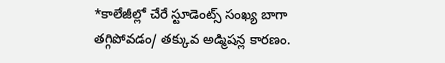*కాలేజీల్లో చేరే స్టూడెంట్స్ సంఖ్య బాగా తగ్గిపోవడం/ తక్కువ అడ్మిషన్ల కారణం.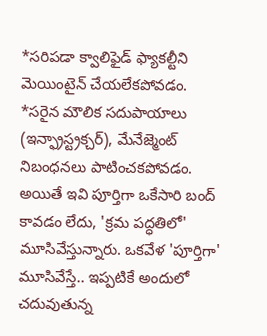*సరిపడా క్వాలిఫైడ్ ఫ్యాకల్టీని మెయింటైన్ చేయలేకపోవడం.
*సరైన మౌలిక సదుపాయాలు (ఇన్ఫ్రాస్ట్రక్చర్), మేనేజ్మెంట్ నిబంధనలు పాటించకపోవడం.
అయితే ఇవి పూర్తిగా ఒకేసారి బంద్ కావడం లేదు, 'క్రమ పద్ధతిలో' మూసివేస్తున్నారు. ఒకవేళ 'పూర్తిగా' మూసివేస్తే.. ఇప్పటికే అందులో చదువుతున్న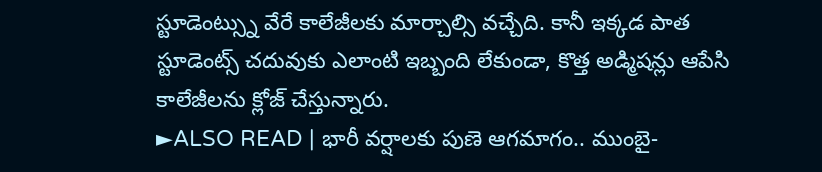స్టూడెంట్స్ను వేరే కాలేజీలకు మార్చాల్సి వచ్చేది. కానీ ఇక్కడ పాత స్టూడెంట్స్ చదువుకు ఎలాంటి ఇబ్బంది లేకుండా, కొత్త అడ్మిషన్లు ఆపేసి కాలేజీలను క్లోజ్ చేస్తున్నారు.
►ALSO READ | భారీ వర్షాలకు పుణె ఆగమాగం.. ముంబై-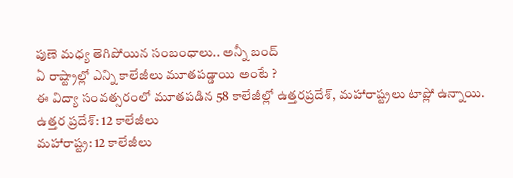పుణె మధ్య తెగిపోయిన సంబంధాలు.. అన్నీ బంద్
ఏ రాష్ట్రాల్లో ఎన్ని కాలేజీలు మూతపడ్డాయి అంటే ?
ఈ విద్యా సంవత్సరంలో మూతపడిన 58 కాలేజీల్లో ఉత్తరప్రదేశ్, మహారాష్ట్రలు టాప్లో ఉన్నాయి.
ఉత్తర ప్రదేశ్: 12 కాలేజీలు
మహారాష్ట్ర: 12 కాలేజీలు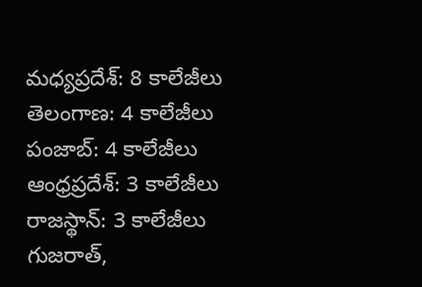మధ్యప్రదేశ్: 8 కాలేజీలు
తెలంగాణ: 4 కాలేజీలు
పంజాబ్: 4 కాలేజీలు
ఆంధ్రప్రదేశ్: 3 కాలేజీలు
రాజస్థాన్: 3 కాలేజీలు
గుజరాత్,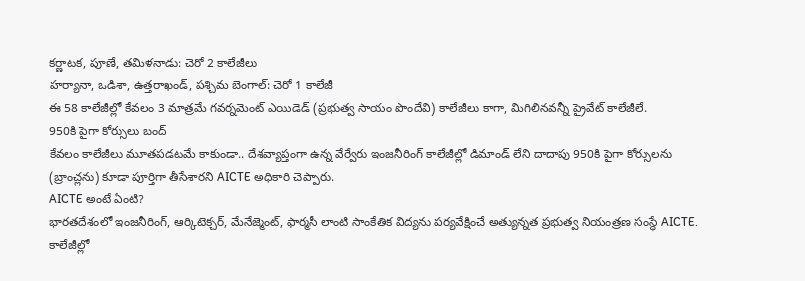కర్ణాటక, పూణే, తమిళనాడు: చెరో 2 కాలేజీలు
హర్యానా, ఒడిశా, ఉత్తరాఖండ్, పశ్చిమ బెంగాల్: చెరో 1 కాలేజీ
ఈ 58 కాలేజీల్లో కేవలం 3 మాత్రమే గవర్నమెంట్ ఎయిడెడ్ (ప్రభుత్వ సాయం పొందేవి) కాలేజీలు కాగా, మిగిలినవన్నీ ప్రైవేట్ కాలేజీలే.
950కి పైగా కోర్సులు బంద్
కేవలం కాలేజీలు మూతపడటమే కాకుండా.. దేశవ్యాప్తంగా ఉన్న వేర్వేరు ఇంజనీరింగ్ కాలేజీల్లో డిమాండ్ లేని దాదాపు 950కి పైగా కోర్సులను (బ్రాంచ్లను) కూడా పూర్తిగా తీసేశారని AICTE అధికారి చెప్పారు.
AICTE అంటే ఏంటి?
భారతదేశంలో ఇంజనీరింగ్, ఆర్కిటెక్చర్, మేనేజ్మెంట్, ఫార్మసీ లాంటి సాంకేతిక విద్యను పర్యవేక్షించే అత్యున్నత ప్రభుత్వ నియంత్రణ సంస్థే AICTE. కాలేజీల్లో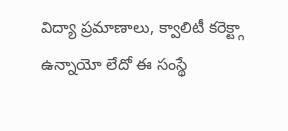విద్యా ప్రమాణాలు, క్వాలిటీ కరెక్ట్గా ఉన్నాయో లేదో ఈ సంస్థే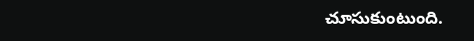చూసుకుంటుంది.